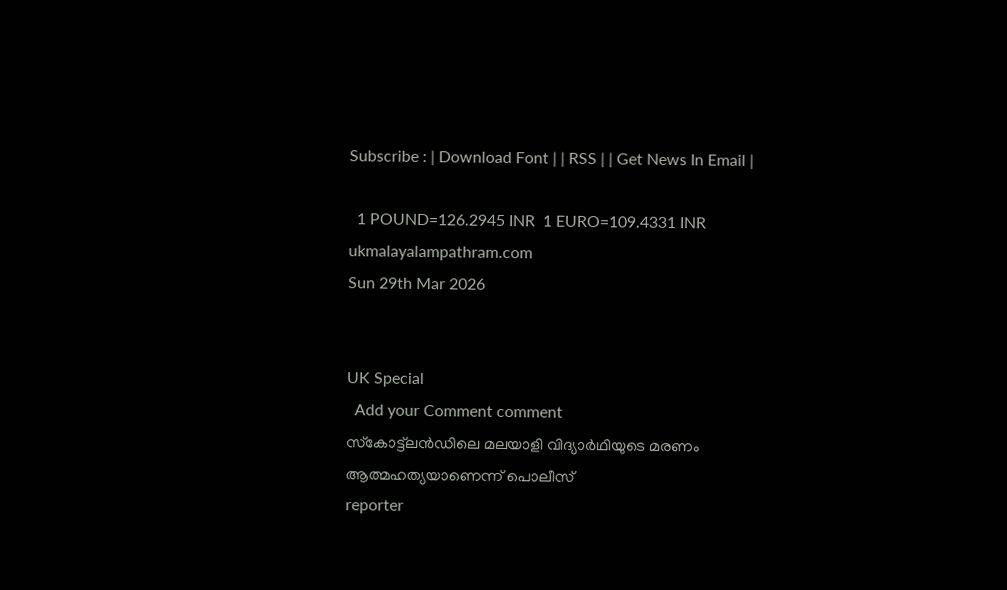Subscribe : | Download Font | | RSS | | Get News In Email |

  1 POUND=126.2945 INR  1 EURO=109.4331 INR
ukmalayalampathram.com
Sun 29th Mar 2026


UK Special
  Add your Comment comment
സ്‌കോട്ട്‌ലന്‍ഡിലെ മലയാളി വിദ്യാര്‍ഥിയുടെ മരണം ആത്മഹത്യയാണെന്ന് പൊലീസ്
reporter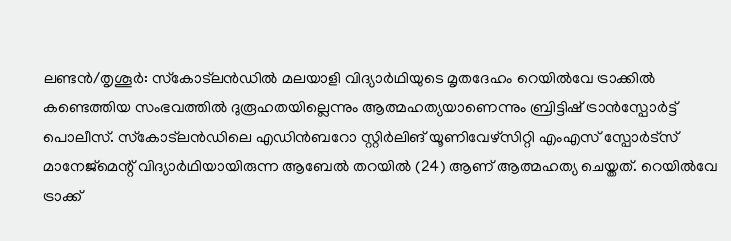ലണ്ടന്‍/തൃശൂര്‍: സ്‌കോട്ലന്‍ഡില്‍ മലയാളി വിദ്യാര്‍ഥിയുടെ മൃതദേഹം റെയില്‍വേ ട്രാക്കില്‍ കണ്ടെത്തിയ സംഭവത്തില്‍ ദുരൂഹതയില്ലെന്നും ആത്മഹത്യയാണെന്നും ബ്രിട്ടിഷ് ട്രാന്‍സ്പോര്‍ട്ട് പൊലീസ്. സ്‌കോട്‌ലന്‍ഡിലെ എഡിന്‍ബറോ സ്റ്റിര്‍ലിങ് യൂണിവേഴ്സിറ്റി എംഎസ് സ്പോര്‍ട്സ് മാനേജ്മെന്റ് വിദ്യാര്‍ഥിയായിരുന്ന ആബേല്‍ തറയില്‍ (24) ആണ് ആത്മഹത്യ ചെയ്തത്. റെയില്‍വേ ട്രാക്ക്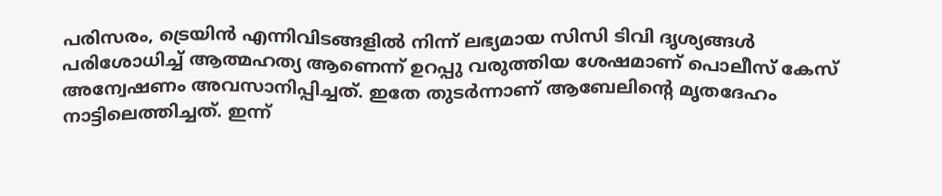പരിസരം, ട്രെയിന്‍ എന്നിവിടങ്ങളില്‍ നിന്ന് ലഭ്യമായ സിസി ടിവി ദൃശ്യങ്ങള്‍ പരിശോധിച്ച് ആത്മഹത്യ ആണെന്ന് ഉറപ്പു വരുത്തിയ ശേഷമാണ് പൊലീസ് കേസ് അന്വേഷണം അവസാനിപ്പിച്ചത്. ഇതേ തുടര്‍ന്നാണ് ആബേലിന്റെ മൃതദേഹം നാട്ടിലെത്തിച്ചത്. ഇന്ന്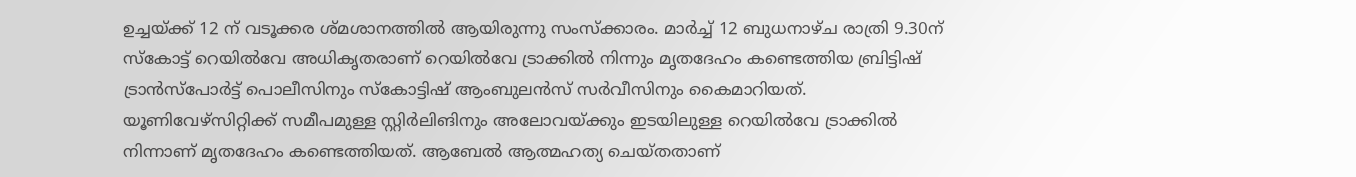ഉച്ചയ്ക്ക് 12 ന് വടൂക്കര ശ്മശാനത്തില്‍ ആയിരുന്നു സംസ്‌ക്കാരം. മാര്‍ച്ച് 12 ബുധനാഴ്ച രാത്രി 9.30ന് സ്‌കോട്ട് റെയില്‍വേ അധികൃതരാണ് റെയില്‍വേ ട്രാക്കില്‍ നിന്നും മൃതദേഹം കണ്ടെത്തിയ ബ്രിട്ടിഷ് ട്രാന്‍സ്പോര്‍ട്ട് പൊലീസിനും സ്‌കോട്ടിഷ് ആംബുലന്‍സ് സര്‍വീസിനും കൈമാറിയത്. യൂണിവേഴ്‌സിറ്റിക്ക് സമീപമുള്ള സ്റ്റിര്‍ലിങിനും അലോവയ്ക്കും ഇടയിലുള്ള റെയില്‍വേ ട്രാക്കില്‍ നിന്നാണ് മൃതദേഹം കണ്ടെത്തിയത്. ആബേല്‍ ആത്മഹത്യ ചെയ്തതാണ്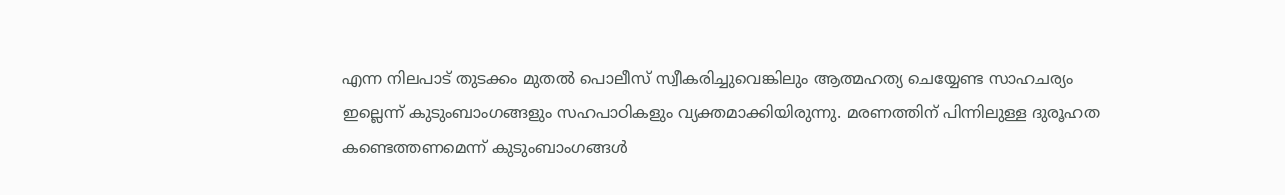എന്ന നിലപാട് തുടക്കം മുതല്‍ പൊലീസ് സ്വീകരിച്ചുവെങ്കിലും ആത്മഹത്യ ചെയ്യേണ്ട സാഹചര്യം ഇല്ലെന്ന് കുടുംബാംഗങ്ങളും സഹപാഠികളും വ്യക്തമാക്കിയിരുന്നു. മരണത്തിന് പിന്നിലുള്ള ദുരൂഹത കണ്ടെത്തണമെന്ന് കുടുംബാംഗങ്ങള്‍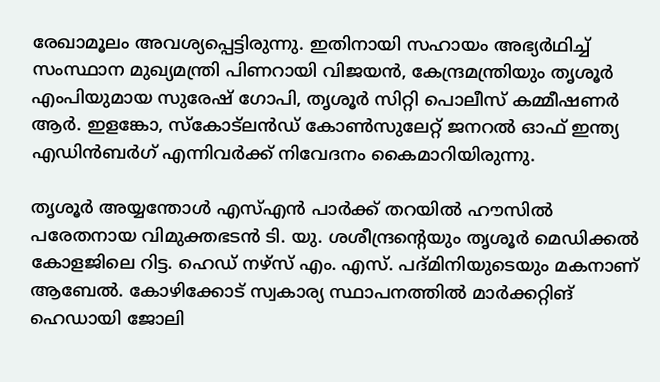രേഖാമൂലം അവശ്യപ്പെട്ടിരുന്നു. ഇതിനായി സഹായം അഭ്യര്‍ഥിച്ച് സംസ്ഥാന മുഖ്യമന്ത്രി പിണറായി വിജയന്‍, കേന്ദ്രമന്ത്രിയും തൃശൂര്‍ എംപിയുമായ സുരേഷ് ഗോപി, തൃശൂര്‍ സിറ്റി പൊലീസ് കമ്മീഷണര്‍ ആര്‍. ഇളങ്കോ, സ്‌കോട്‌ലന്‍ഡ് കോണ്‍സുലേറ്റ് ജനറല്‍ ഓഫ് ഇന്ത്യ എഡിന്‍ബര്‍ഗ് എന്നിവര്‍ക്ക് നിവേദനം കൈമാറിയിരുന്നു.

തൃശൂര്‍ അയ്യന്തോള്‍ എസ്എന്‍ പാര്‍ക്ക് തറയില്‍ ഹൗസില്‍ പരേതനായ വിമുക്തഭടന്‍ ടി. യു. ശശീന്ദ്രന്റെയും തൃശൂര്‍ മെഡിക്കല്‍ കോളജിലെ റിട്ട. ഹെഡ് നഴ്‌സ് എം. എസ്. പദ്മിനിയുടെയും മകനാണ് ആബേല്‍. കോഴിക്കോട് സ്വകാര്യ സ്ഥാപനത്തില്‍ മാര്‍ക്കറ്റിങ് ഹെഡായി ജോലി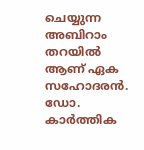ചെയ്യുന്ന അബിറാം തറയില്‍ ആണ് ഏക സഹോദരന്‍. ഡോ. കാര്‍ത്തിക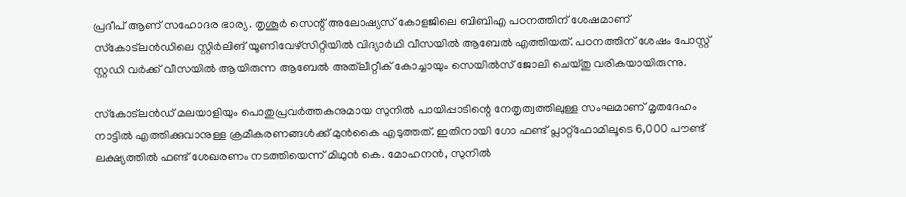പ്രദീപ് ആണ് സഹോദര ഭാര്യ. തൃശൂര്‍ സെന്റ് അലോഷ്യസ് കോളജിലെ ബിബിഎ പഠനത്തിന് ശേഷമാണ് സ്‌കോട്‌ലന്‍ഡിലെ സ്റ്റിര്‍ലിങ് യൂണിവേഴ്സിറ്റിയില്‍ വിദ്യാര്‍ഥി വീസയില്‍ ആബേല്‍ എത്തിയത്. പഠനത്തിന് ശേഷം പോസ്റ്റ് സ്റ്റഡി വര്‍ക്ക് വീസയില്‍ ആയിരുന്ന ആബേല്‍ അത്‌ലീറ്റീക് കോച്ചായും സെയില്‍സ് ജോലി ചെയ്തു വരികയായിരുന്നു.

സ്‌കോട്‌ലന്‍ഡ് മലയാളിയും പൊതുപ്രവര്‍ത്തകനുമായ സുനില്‍ പായിപ്പാടിന്റെ നേതൃത്വത്തിലുള്ള സംഘമാണ് മൃതദേഹം നാട്ടില്‍ എത്തിക്കുവാനുള്ള ക്രമീകരണങ്ങള്‍ക്ക് മുന്‍കൈ എടുത്തത്. ഇതിനായി ഗോ ഫണ്ട് പ്ലാറ്റ്‌ഫോമിലൂടെ 6,000 പൗണ്ട് ലക്ഷ്യത്തില്‍ ഫണ്ട് ശേഖരണം നടത്തിയെന്ന് മിഥുന്‍ കെ. മോഹനന്‍, സുനില്‍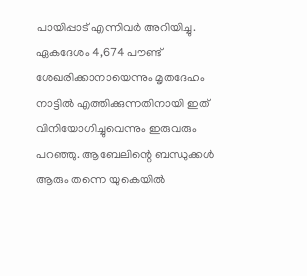പായിപ്പാട് എന്നിവര്‍ അറിയിച്ചു. ഏകദേശം 4,674 പൗണ്ട് ശേഖരിക്കാനായെന്നും മൃതദേഹം നാട്ടില്‍ എത്തിക്കുന്നതിനായി ഇത് വിനിയോഗിച്ചുവെന്നും ഇരുവരും പറഞ്ഞു. ആബേലിന്റെ ബന്ധുക്കള്‍ ആരും തന്നെ യുകെയില്‍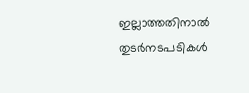ഇല്ലാത്തതിനാല്‍ തുടര്‍നടപടികള്‍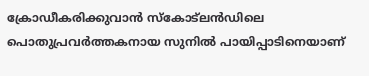ക്രോഡീകരിക്കുവാന്‍ സ്‌കോട്‌ലന്‍ഡിലെ പൊതുപ്രവര്‍ത്തകനായ സുനില്‍ പായിപ്പാടിനെയാണ്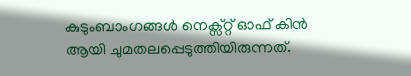കുടുംബാംഗങ്ങള്‍ നെക്സ്റ്റ് ഓഫ് കിന്‍ ആയി ചുമതലപ്പെടുത്തിയിരുന്നത്.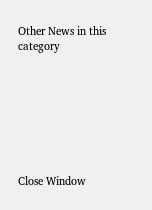Other News in this category








Close Window